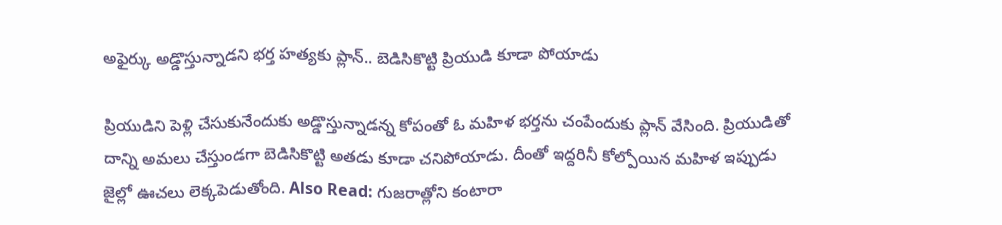అఫైర్కు అడ్డొస్తున్నాడని భర్త హత్యకు ప్లాన్.. బెడిసికొట్టి ప్రియుడి కూడా పోయాడు

ప్రియుడిని పెళ్లి చేసుకునేందుకు అడ్డొస్తున్నాడన్న కోపంతో ఓ మహిళ భర్తను చంపేందుకు ప్లాన్ వేసింది. ప్రియుడితో దాన్ని అమలు చేస్తుండగా బెడిసికొట్టి అతడు కూడా చనిపోయాడు. దీంతో ఇద్దరినీ కోల్పోయిన మహిళ ఇప్పుడు జైల్లో ఊచలు లెక్కపెడుతోంది. Also Read: గుజరాత్లోని కంటారా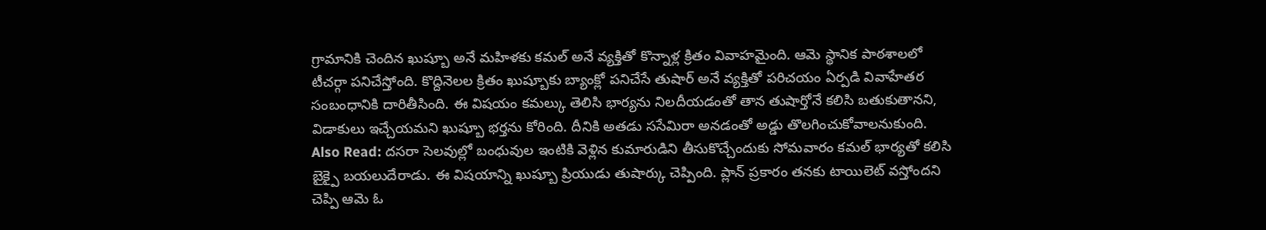గ్రామానికి చెందిన ఖుష్బూ అనే మహిళకు కమల్ అనే వ్యక్తితో కొన్నాళ్ల క్రితం వివాహమైంది. ఆమె స్థానిక పాఠశాలలో టీచర్గా పనిచేస్తోంది. కొద్దినెలల క్రితం ఖుష్బూకు బ్యాంక్లో పనిచేసే తుషార్ అనే వ్యక్తితో పరిచయం ఏర్పడి వివాహేతర సంబంధానికి దారితీసింది. ఈ విషయం కమల్కు తెలిసి భార్యను నిలదీయడంతో తాన తుషార్తోనే కలిసి బతుకుతానని, విడాకులు ఇచ్చేయమని ఖుష్బూ భర్తను కోరింది. దీనికి అతడు ససేమిరా అనడంతో అడ్డు తొలగించుకోవాలనుకుంది. Also Read: దసరా సెలవుల్లో బంధువుల ఇంటికి వెళ్లిన కుమారుడిని తీసుకొచ్చేందుకు సోమవారం కమల్ భార్యతో కలిసి బైక్పై బయలుదేరాడు. ఈ విషయాన్ని ఖుష్బూ ప్రియుడు తుషార్కు చెప్పింది. ప్లాన్ ప్రకారం తనకు టాయిలెట్ వస్తోందని చెప్పి ఆమె ఓ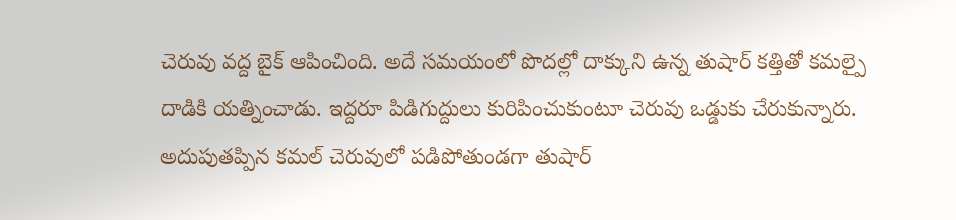చెరువు వద్ద బైక్ ఆపించింది. అదే సమయంలో పొదల్లో దాక్కుని ఉన్న తుషార్ కత్తితో కమల్పై దాడికి యత్నించాడు. ఇద్దరూ పిడిగుద్దులు కురిపించుకుంటూ చెరువు ఒడ్డుకు చేరుకున్నారు. అదుపుతప్పిన కమల్ చెరువులో పడిపోతుండగా తుషార్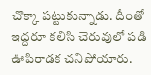చొక్కా పట్టుకున్నాడు. దీంతో ఇద్దరూ కలిసి చెరువులో పడి ఊపిరాడక చనిపోయారు.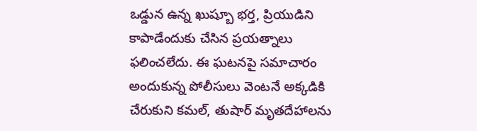ఒడ్డున ఉన్న ఖుష్బూ భర్త, ప్రియుడిని కాపాడేందుకు చేసిన ప్రయత్నాలు ఫలించలేదు. ఈ ఘటనపై సమాచారం అందుకున్న పోలీసులు వెంటనే అక్కడికి చేరుకుని కమల్, తుషార్ మృతదేహాలను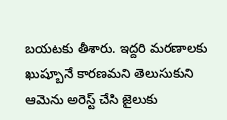బయటకు తీశారు. ఇద్దరి మరణాలకు ఖుష్బూనే కారణమని తెలుసుకుని ఆమెను అరెస్ట్ చేసి జైలుకు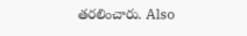తరలించారు. Also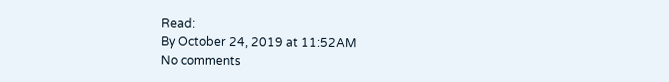Read:
By October 24, 2019 at 11:52AM
No comments